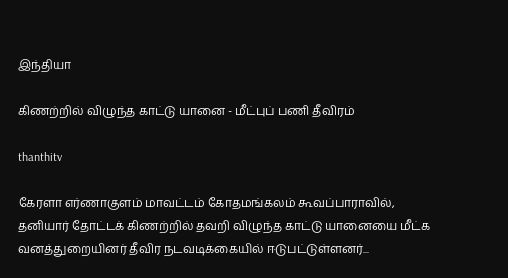இந்தியா

கிணற்றில் விழுந்த காட்டு யானை - மீட்புப் பணி தீவிரம்

thanthitv

கேரளா எர்ணாகுளம் மாவட்டம் கோதமங்கலம் கூவப்பாராவில், தனியார் தோட்டக் கிணற்றில் தவறி விழுந்த காட்டு யானையை மீட்க வனத்துறையினர் தீவிர நடவடிக்கையில் ஈடுபட்டுள்ளனர்...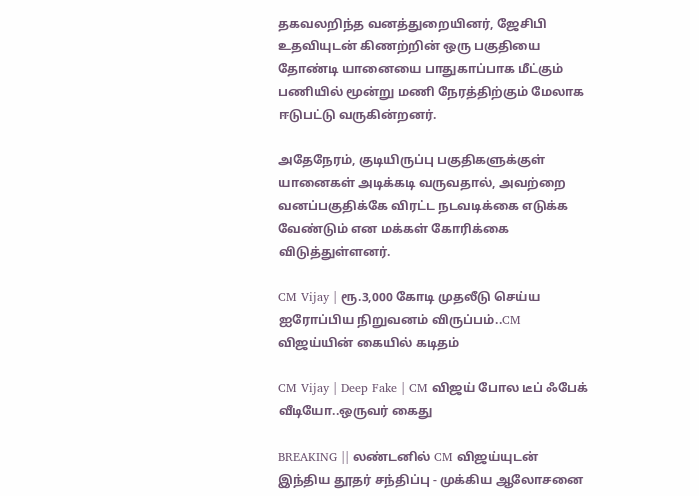தகவலறிந்த வனத்துறையினர், ஜேசிபி உதவியுடன் கிணற்றின் ஒரு பகுதியை தோண்டி யானையை பாதுகாப்பாக மீட்கும் பணியில் மூன்று மணி நேரத்திற்கும் மேலாக ஈடுபட்டு வருகின்றனர்.

அதேநேரம், குடியிருப்பு பகுதிகளுக்குள் யானைகள் அடிக்கடி வருவதால், அவற்றை வனப்பகுதிக்கே விரட்ட நடவடிக்கை எடுக்க வேண்டும் என மக்கள் கோரிக்கை விடுத்துள்ளனர்.

CM Vijay | ரூ.3,000 கோடி முதலீடு செய்ய ஐரோப்பிய நிறுவனம் விருப்பம்..CM விஜய்யின் கையில் கடிதம்

CM Vijay | Deep Fake | CM விஜய் போல டீப் ஃபேக் வீடியோ..ஒருவர் கைது

BREAKING || லண்டனில் CM விஜய்யுடன் இந்திய தூதர் சந்திப்பு - முக்கிய ஆலோசனை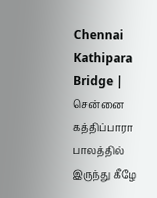Chennai Kathipara Bridge | சென்னை கத்திப்பாரா பாலத்தில் இருந்து கீழே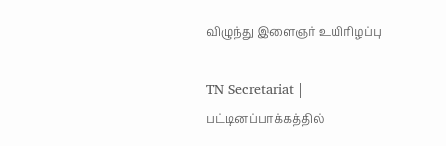விழுந்து இளைஞர் உயிரிழப்பு

TN Secretariat | பட்டினப்பாக்கத்தில்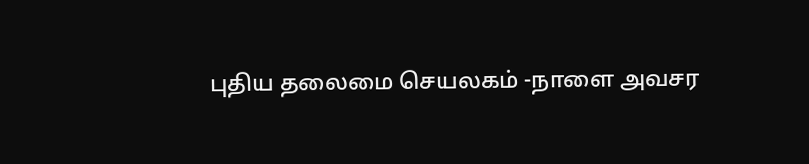புதிய தலைமை செயலகம் -நாளை அவசர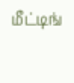மீட்டிங்